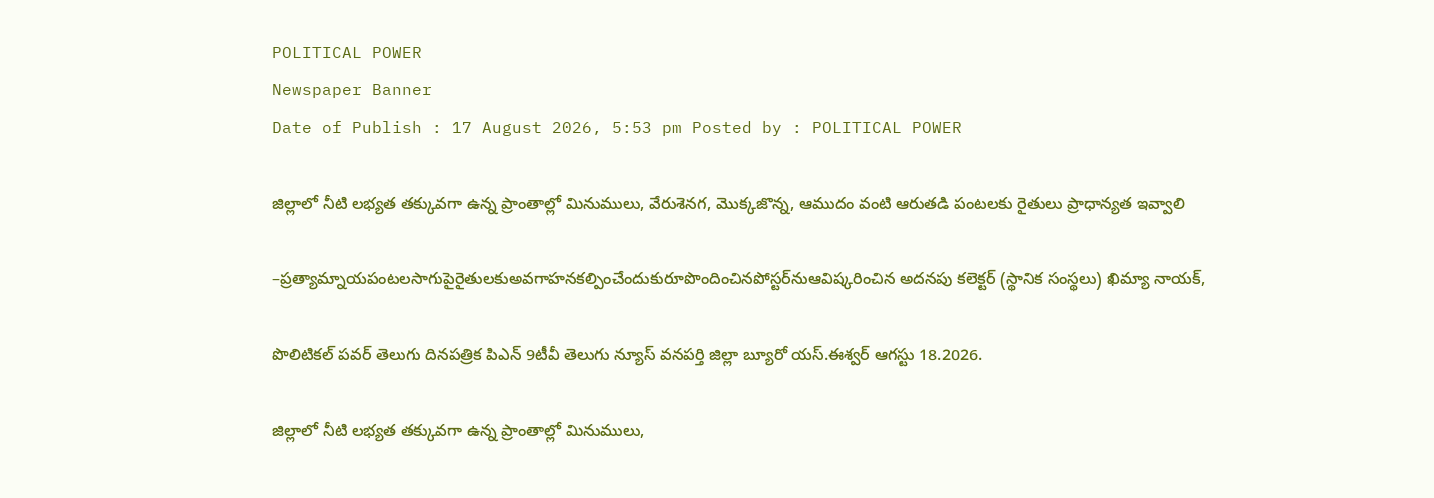POLITICAL POWER
Newspaper Banner
Date of Publish : 17 August 2026, 5:53 pm Posted by : POLITICAL POWER

జిల్లాలో నీటి లభ్యత తక్కువగా ఉన్న ప్రాంతాల్లో మినుములు, వేరుశెనగ, మొక్కజొన్న, ఆముదం వంటి ఆరుతడి పంటలకు రైతులు ప్రాధాన్యత ఇవ్వాలి

–ప్రత్యామ్నాయపంటలసాగుపైరైతులకుఅవగాహనకల్పించేందుకురూపొందించినపోస్టర్‌నుఆవిష్కరించిన అదనపు కలెక్టర్ (స్థానిక సంస్థలు) ఖిమ్యా నాయక్,

పొలిటికల్ పవర్ తెలుగు దినపత్రిక పిఎన్ 9టీవీ తెలుగు న్యూస్ వనపర్తి జిల్లా బ్యూరో యస్.ఈశ్వర్ ఆగస్టు 18.2026.

జిల్లాలో నీటి లభ్యత తక్కువగా ఉన్న ప్రాంతాల్లో మినుములు,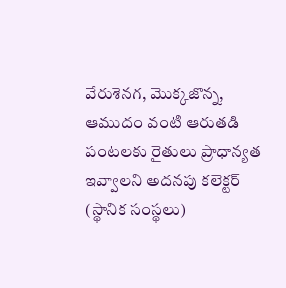వేరుశెనగ, మొక్కజొన్న, ఆముదం వంటి ఆరుతడి పంటలకు రైతులు ప్రాధాన్యత ఇవ్వాలని అదనపు కలెక్టర్ (స్థానిక సంస్థలు)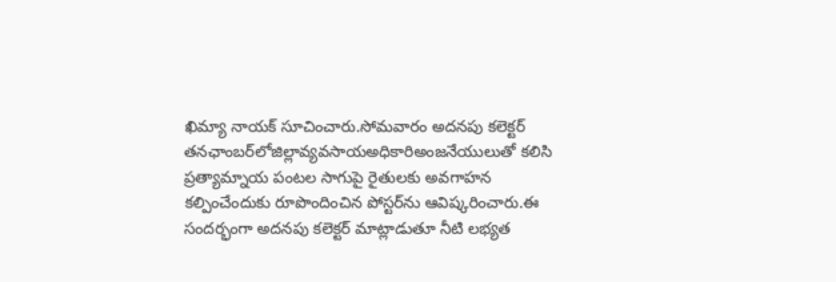ఖిమ్యా నాయక్ సూచించారు.సోమవారం అదనపు కలెక్టర్ తనఛాంబర్‌లోజిల్లావ్యవసాయఅధికారిఅంజనేయులుతో కలిసి ప్రత్యామ్నాయ పంటల సాగుపై రైతులకు అవగాహన కల్పించేందుకు రూపొందించిన పోస్టర్‌ను ఆవిష్కరించారు.ఈ సందర్భంగా అదనపు కలెక్టర్ మాట్లాడుతూ నీటి లభ్యత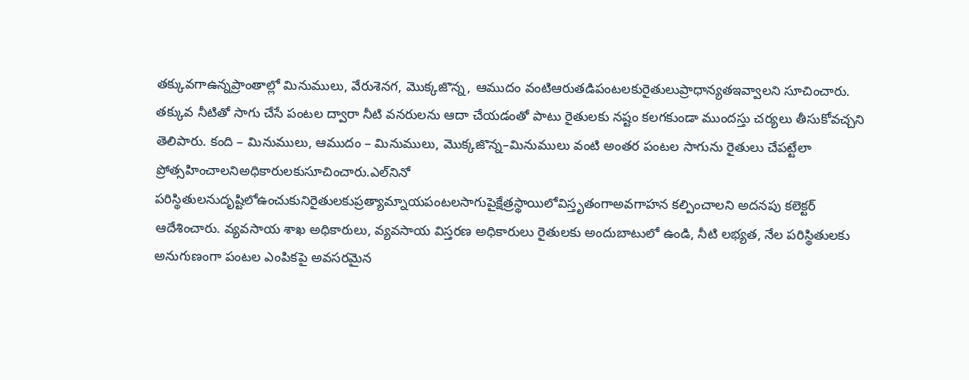తక్కువగాఉన్నప్రాంతాల్లో మినుములు, వేరుశెనగ, మొక్కజొన్న, ఆముదం వంటిఆరుతడిపంటలకురైతులుప్రాధాన్యతఇవ్వాలని సూచించారు. తక్కువ నీటితో సాగు చేసే పంటల ద్వారా నీటి వనరులను ఆదా చేయడంతో పాటు రైతులకు నష్టం కలగకుండా ముందస్తు చర్యలు తీసుకోవచ్చని తెలిపారు. కంది – మినుములు, ఆముదం – మినుములు, మొక్కజొన్న–మినుములు వంటి అంతర పంటల సాగును రైతులు చేపట్టేలా ప్రోత్సహించాలనిఅధికారులకుసూచించారు.ఎల్‌నినో పరిస్థితులనుదృష్టిలోఉంచుకునిరైతులకుప్రత్యామ్నాయపంటలసాగుపైక్షేత్రస్థాయిలోవిస్తృతంగాఅవగాహన కల్పించాలని అదనపు కలెక్టర్ ఆదేశించారు. వ్యవసాయ శాఖ అధికారులు, వ్యవసాయ విస్తరణ అధికారులు రైతులకు అందుబాటులో ఉండి, నీటి లభ్యత, నేల పరిస్థితులకు అనుగుణంగా పంటల ఎంపికపై అవసరమైన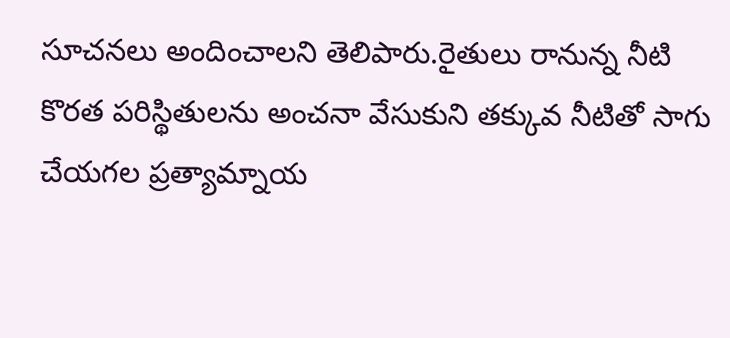సూచనలు అందించాలని తెలిపారు.రైతులు రానున్న నీటి కొరత పరిస్థితులను అంచనా వేసుకుని తక్కువ నీటితో సాగు చేయగల ప్రత్యామ్నాయ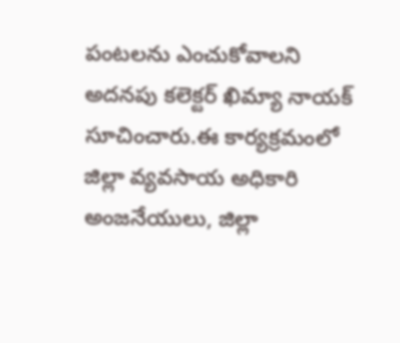పంటలను ఎంచుకోవాలని అదనపు కలెక్టర్ ఖిమ్యా నాయక్ సూచించారు.ఈ కార్యక్రమంలో జిల్లా వ్యవసాయ అధికారి అంజనేయులు, జిల్లా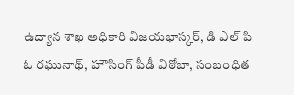ఉద్యాన శాఖ అధికారి విజయభాస్కర్, డి ఎల్ పి ఓ రఘునాథ్, హౌసింగ్ పీడీ విఠోబా, సంబంధిత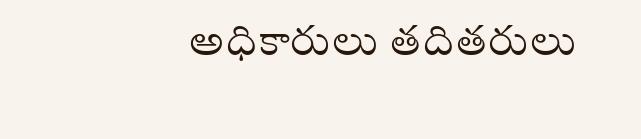అధికారులు తదితరులు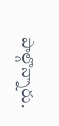పాల్గొన్నారు.